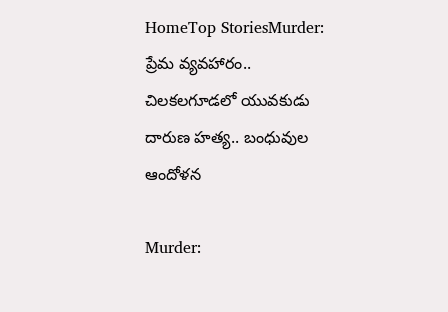HomeTop StoriesMurder: ప్రేమ వ్యవహారం.. చిలకలగూడలో యువకుడు దారుణ హత్య.. బంధువుల ఆందోళన

Murder: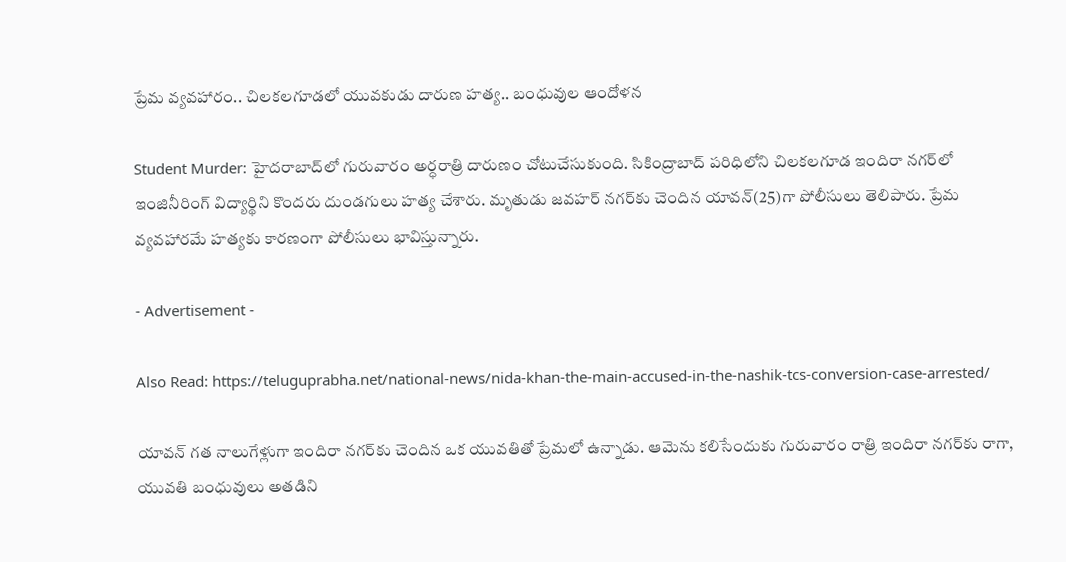ప్రేమ వ్యవహారం.. చిలకలగూడలో యువకుడు దారుణ హత్య.. బంధువుల ఆందోళన

Student Murder: హైదరాబాద్‌లో గురువారం అర్ధరాత్రి దారుణం చోటుచేసుకుంది. సికింద్రాబాద్ పరిధిలోని చిలకలగూడ ఇందిరా నగర్‌లో ఇంజినీరింగ్ విద్యార్థిని కొందరు దుండగులు హత్య చేశారు. మృతుడు జవహర్ నగర్‌కు చెందిన యావన్(25)గా పోలీసులు తెలిపారు. ప్రేమ వ్యవహారమే హత్యకు కారణంగా పోలీసులు భావిస్తున్నారు.

- Advertisement -

Also Read: https://teluguprabha.net/national-news/nida-khan-the-main-accused-in-the-nashik-tcs-conversion-case-arrested/

యావన్ గత నాలుగేళ్లుగా ఇందిరా నగర్‌కు చెందిన ఒక యువతితో ప్రేమలో ఉన్నాడు. ఆమెను కలిసేందుకు గురువారం రాత్రి ఇందిరా నగర్‌కు రాగా, యువతి బంధువులు అతడిని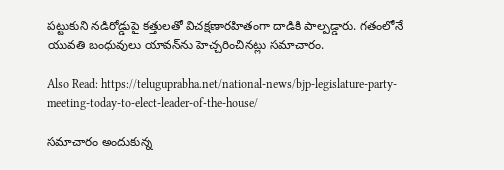పట్టుకుని నడిరోడ్డుపై కత్తులతో విచక్షణారహితంగా దాడికి పాల్పడ్డారు. గతంలోనే యువతి బంధువులు యావన్‌ను హెచ్చరించినట్లు సమాచారం.

Also Read: https://teluguprabha.net/national-news/bjp-legislature-party-meeting-today-to-elect-leader-of-the-house/

సమాచారం అందుకున్న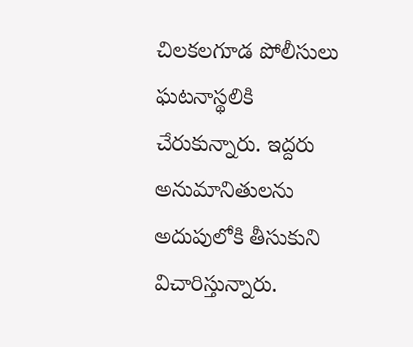చిలకలగూడ పోలీసులు ఘటనాస్థలికి చేరుకున్నారు. ఇద్దరు అనుమానితులను అదుపులోకి తీసుకుని విచారిస్తున్నారు.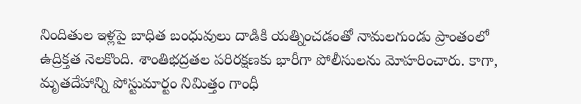నిందితుల ఇళ్లపై బాధిత బంధువులు దాడికి యత్నించడంతో నామలగుండు ప్రాంతంలో ఉద్రిక్తత నెలకొంది. శాంతిభద్రతల పరిరక్షణకు భారీగా పోలీసులను మోహరించారు. కాగా, మృతదేహాన్ని పోస్టుమార్టం నిమిత్తం గాంధీ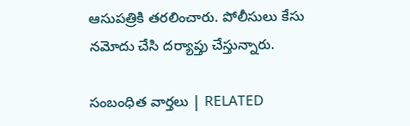ఆసుపత్రికి తరలించారు. పోలీసులు కేసు నమోదు చేసి దర్యాప్తు చేస్తున్నారు.

సంబంధిత వార్తలు | RELATED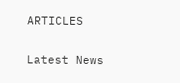ARTICLES

Latest News